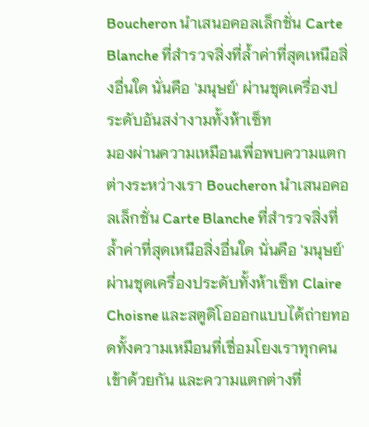Boucheron นำเสนอคอลเล็กชั่น Carte Blanche ที่สำรวจสิ่งที่ล้ำค่าที่สุดเหนือสิ่งอื่นใด นั่นคือ 'มนุษย์' ผ่านชุดเครื่องประดับอันสง่างามทั้งห้าเซ็ท
มองผ่านความเหมือนเพื่อพบความแตกต่างระหว่างเรา Boucheron นำเสนอคอลเล็กชั่น Carte Blanche ที่สำรวจสิ่งที่ล้ำค่าที่สุดเหนือสิ่งอื่นใด นั่นคือ 'มนุษย์' ผ่านชุดเครื่องประดับทั้งห้าเซ็ท Claire Choisne และสตูดิโอออกแบบได้ถ่ายทอดทั้งความเหมือนที่เชื่อมโยงเราทุกคนเข้าด้วยกัน และความแตกต่างที่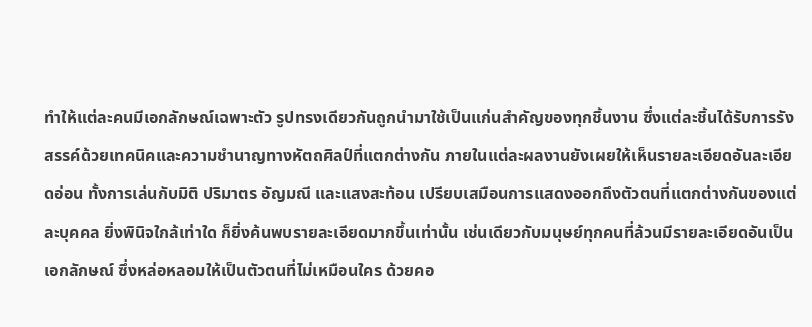ทำให้แต่ละคนมีเอกลักษณ์เฉพาะตัว รูปทรงเดียวกันถูกนำมาใช้เป็นแก่นสำคัญของทุกชิ้นงาน ซึ่งแต่ละชิ้นได้รับการรังสรรค์ด้วยเทคนิคและความชำนาญทางหัตถศิลป์ที่แตกต่างกัน ภายในแต่ละผลงานยังเผยให้เห็นรายละเอียดอันละเอียดอ่อน ทั้งการเล่นกับมิติ ปริมาตร อัญมณี และแสงสะท้อน เปรียบเสมือนการแสดงออกถึงตัวตนที่แตกต่างกันของแต่ละบุคคล ยิ่งพินิจใกล้เท่าใด ก็ยิ่งค้นพบรายละเอียดมากขึ้นเท่านั้น เช่นเดียวกับมนุษย์ทุกคนที่ล้วนมีรายละเอียดอันเป็นเอกลักษณ์ ซึ่งหล่อหลอมให้เป็นตัวตนที่ไม่เหมือนใคร ด้วยคอ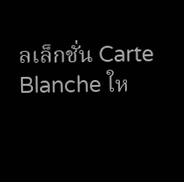ลเล็กชั่น Carte Blanche ให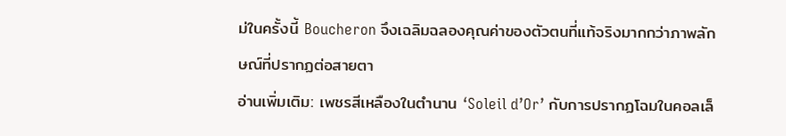ม่ในครั้งนี้ Boucheron จึงเฉลิมฉลองคุณค่าของตัวตนที่แท้จริงมากกว่าภาพลักษณ์ที่ปรากฏต่อสายตา
อ่านเพิ่มเติม: เพชรสีเหลืองในตำนาน ‘Soleil d’Or’ กับการปรากฏโฉมในคอลเล็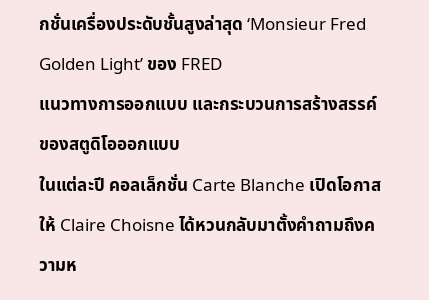กชั่นเครื่องประดับชั้นสูงล่าสุด ‘Monsieur Fred Golden Light’ ของ FRED
แนวทางการออกแบบ และกระบวนการสร้างสรรค์ของสตูดิโอออกแบบ
ในแต่ละปี คอลเล็กชั่น Carte Blanche เปิดโอกาสให้ Claire Choisne ได้หวนกลับมาตั้งคำถามถึงความห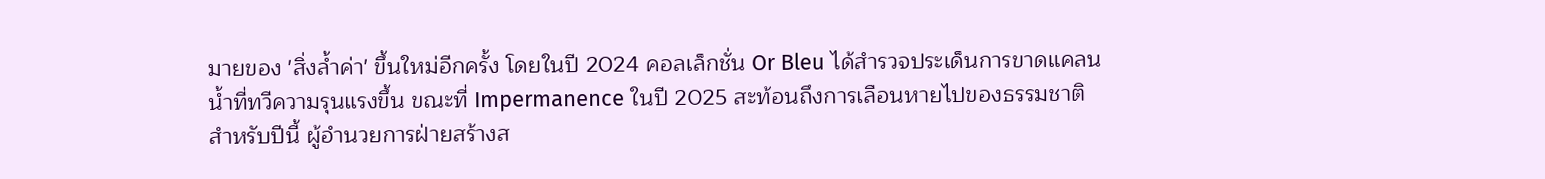มายของ 'สิ่งล้ำค่า' ขึ้นใหม่อีกครั้ง โดยในปี 2024 คอลเล็กชั่น Or Bleu ได้สำรวจประเด็นการขาดแคลนน้ำที่ทวีความรุนแรงขึ้น ขณะที่ Impermanence ในปี 2025 สะท้อนถึงการเลือนหายไปของธรรมชาติ สำหรับปีนี้ ผู้อำนวยการฝ่ายสร้างส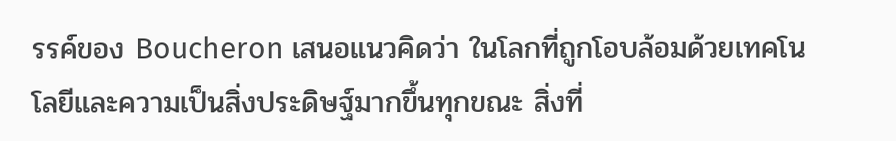รรค์ของ Boucheron เสนอแนวคิดว่า ในโลกที่ถูกโอบล้อมด้วยเทคโนโลยีและความเป็นสิ่งประดิษฐ์มากขึ้นทุกขณะ สิ่งที่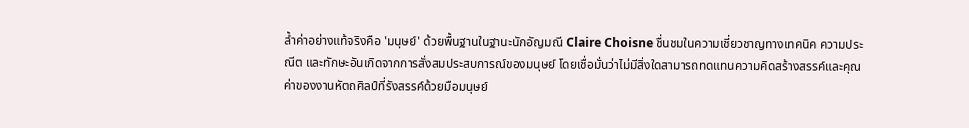ล้ำค่าอย่างแท้จริงคือ 'มนุษย์' ด้วยพื้นฐานในฐานะนักอัญมณี Claire Choisne ชื่นชมในความเชี่ยวชาญทางเทคนิค ความประณีต และทักษะอันเกิดจากการสั่งสมประสบการณ์ของมนุษย์ โดยเชื่อมั่นว่าไม่มีสิ่งใดสามารถทดแทนความคิดสร้างสรรค์และคุณค่าของงานหัตถศิลป์ที่รังสรรค์ด้วยมือมนุษย์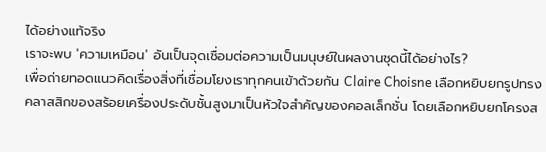ได้อย่างแท้จริง
เราจะพบ 'ความเหมือน' อันเป็นจุดเชื่อมต่อความเป็นมนุษย์ในผลงานชุดนี้ได้อย่างไร?
เพื่อถ่ายทอดแนวคิดเรื่องสิ่งที่เชื่อมโยงเราทุกคนเข้าด้วยกัน Claire Choisne เลือกหยิบยกรูปทรงคลาสสิกของสร้อยเครื่องประดับชั้นสูงมาเป็นหัวใจสำคัญของคอลเล็กชั่น โดยเลือกหยิบยกโครงส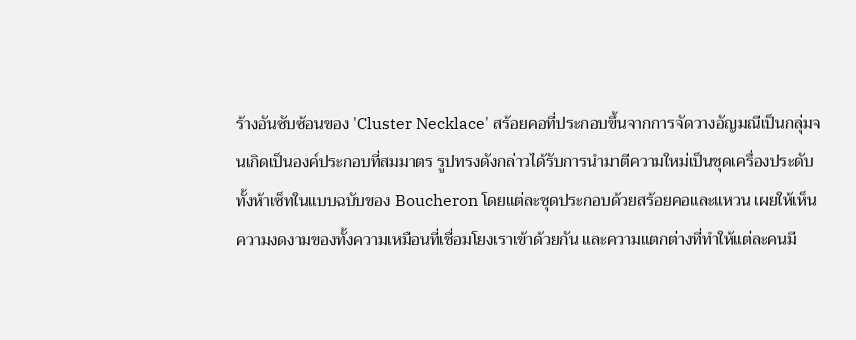ร้างอันซับซ้อนของ 'Cluster Necklace' สร้อยคอที่ประกอบขึ้นจากการจัดวางอัญมณีเป็นกลุ่มจนเกิดเป็นองค์ประกอบที่สมมาตร รูปทรงดังกล่าวได้รับการนำมาตีความใหม่เป็นชุดเครื่องประดับทั้งห้าเซ็ทในแบบฉบับของ Boucheron โดยแต่ละชุดประกอบด้วยสร้อยคอและแหวน เผยให้เห็นความงดงามของทั้งความเหมือนที่เชื่อมโยงเราเข้าด้วยกัน และความแตกต่างที่ทำให้แต่ละคนมี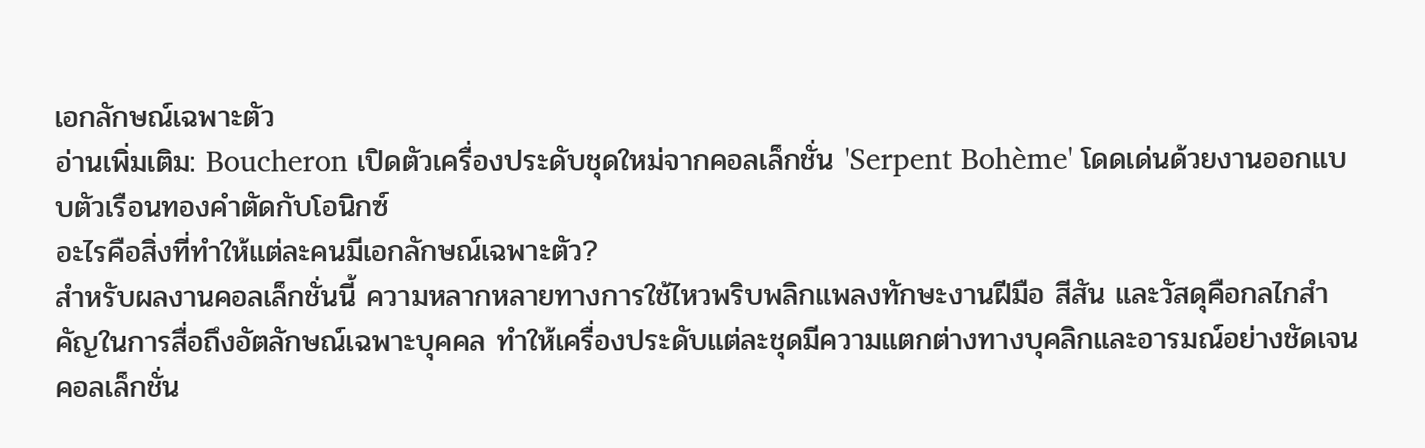เอกลักษณ์เฉพาะตัว
อ่านเพิ่มเติม: Boucheron เปิดตัวเครื่องประดับชุดใหม่จากคอลเล็กชั่น 'Serpent Bohème' โดดเด่นด้วยงานออกแบบตัวเรือนทองคำตัดกับโอนิกซ์
อะไรคือสิ่งที่ทำให้แต่ละคนมีเอกลักษณ์เฉพาะตัว?
สำหรับผลงานคอลเล็กชั่นนี้ ความหลากหลายทางการใช้ไหวพริบพลิกแพลงทักษะงานฝีมือ สีสัน และวัสดุคือกลไกสำคัญในการสื่อถึงอัตลักษณ์เฉพาะบุคคล ทำให้เครื่องประดับแต่ละชุดมีความแตกต่างทางบุคลิกและอารมณ์อย่างชัดเจน คอลเล็กชั่น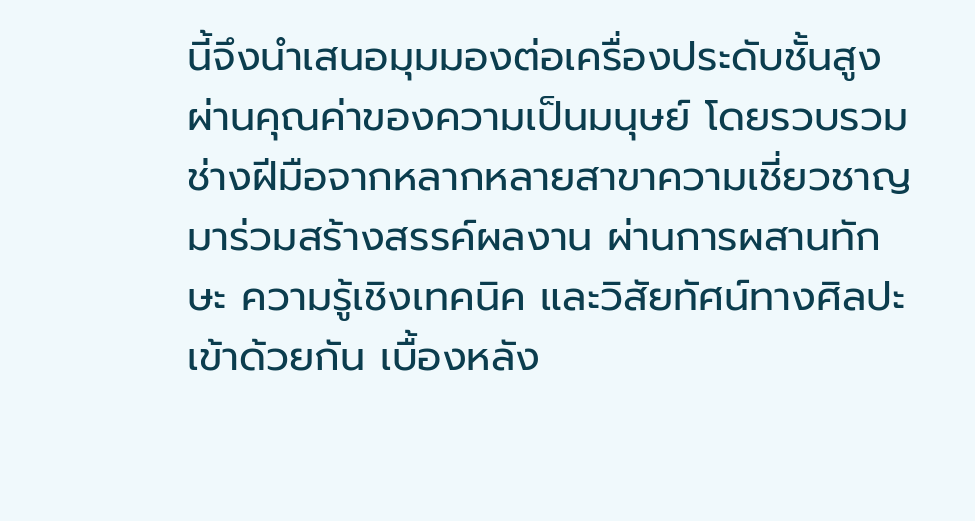นี้จึงนำเสนอมุมมองต่อเครื่องประดับชั้นสูงผ่านคุณค่าของความเป็นมนุษย์ โดยรวบรวมช่างฝีมือจากหลากหลายสาขาความเชี่ยวชาญมาร่วมสร้างสรรค์ผลงาน ผ่านการผสานทักษะ ความรู้เชิงเทคนิค และวิสัยทัศน์ทางศิลปะเข้าด้วยกัน เบื้องหลัง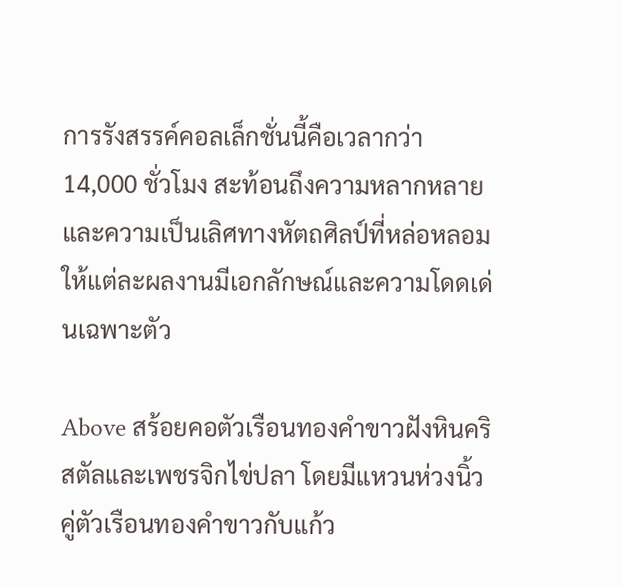การรังสรรค์คอลเล็กชั่นนี้คือเวลากว่า 14,000 ชั่วโมง สะท้อนถึงความหลากหลายและความเป็นเลิศทางหัตถศิลป์ที่หล่อหลอมให้แต่ละผลงานมีเอกลักษณ์และความโดดเด่นเฉพาะตัว

Above สร้อยคอตัวเรือนทองคำขาวฝังหินคริสตัลและเพชรจิกไข่ปลา โดยมีแหวนห่วงนิ้วคู่ตัวเรือนทองคำขาวกับแก้ว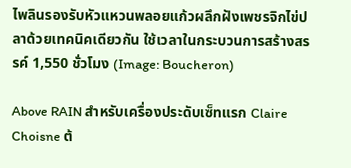ไพลินรองรับหัวแหวนพลอยแก้วผลึกฝังเพชรจิกไข่ปลาด้วยเทคนิคเดียวกัน ใช้เวลาในกระบวนการสร้างสรรค์ 1,550 ชั่วโมง (Image: Boucheron)

Above RAIN สำหรับเครื่องประดับเซ็ทแรก Claire Choisne ต้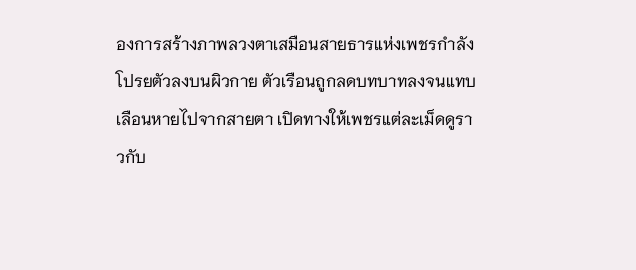องการสร้างภาพลวงตาเสมือนสายธารแห่งเพชรกำลังโปรยตัวลงบนผิวกาย ตัวเรือนถูกลดบทบาทลงจนแทบเลือนหายไปจากสายตา เปิดทางให้เพชรแต่ละเม็ดดูราวกับ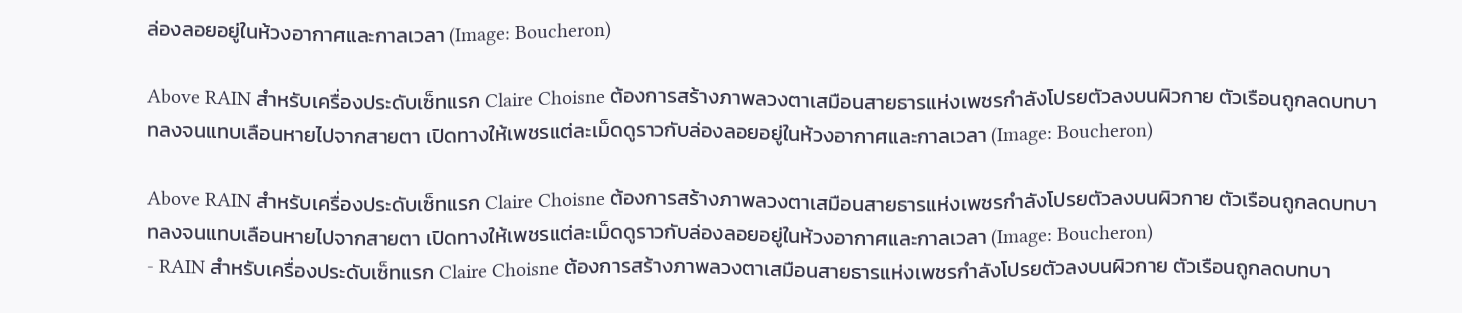ล่องลอยอยู่ในห้วงอากาศและกาลเวลา (Image: Boucheron)

Above RAIN สำหรับเครื่องประดับเซ็ทแรก Claire Choisne ต้องการสร้างภาพลวงตาเสมือนสายธารแห่งเพชรกำลังโปรยตัวลงบนผิวกาย ตัวเรือนถูกลดบทบาทลงจนแทบเลือนหายไปจากสายตา เปิดทางให้เพชรแต่ละเม็ดดูราวกับล่องลอยอยู่ในห้วงอากาศและกาลเวลา (Image: Boucheron)

Above RAIN สำหรับเครื่องประดับเซ็ทแรก Claire Choisne ต้องการสร้างภาพลวงตาเสมือนสายธารแห่งเพชรกำลังโปรยตัวลงบนผิวกาย ตัวเรือนถูกลดบทบาทลงจนแทบเลือนหายไปจากสายตา เปิดทางให้เพชรแต่ละเม็ดดูราวกับล่องลอยอยู่ในห้วงอากาศและกาลเวลา (Image: Boucheron)
- RAIN สำหรับเครื่องประดับเซ็ทแรก Claire Choisne ต้องการสร้างภาพลวงตาเสมือนสายธารแห่งเพชรกำลังโปรยตัวลงบนผิวกาย ตัวเรือนถูกลดบทบา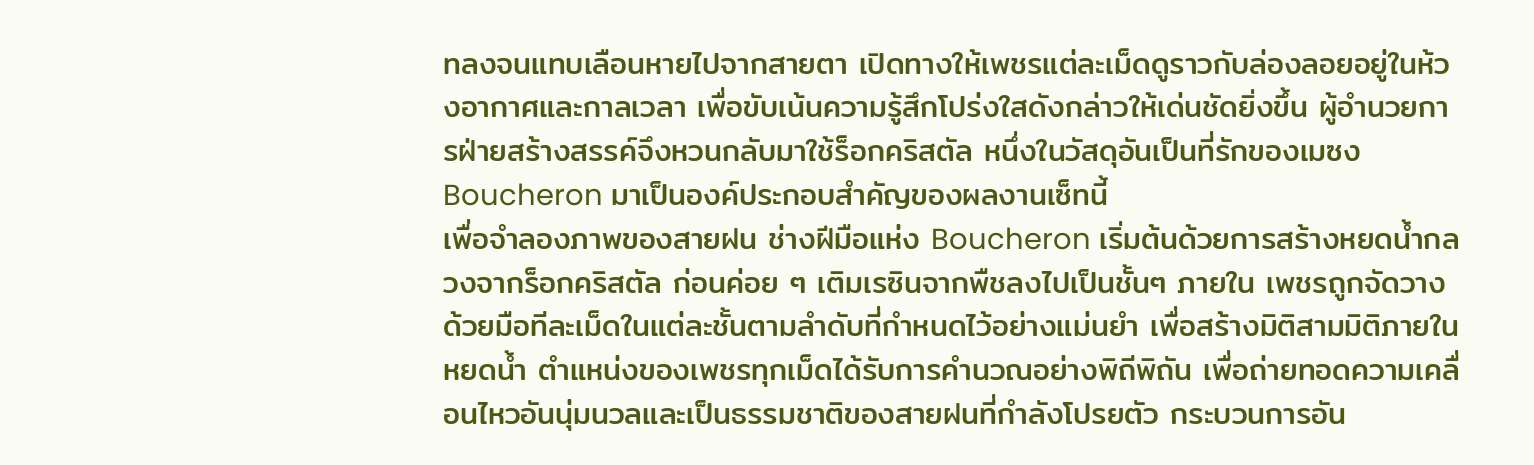ทลงจนแทบเลือนหายไปจากสายตา เปิดทางให้เพชรแต่ละเม็ดดูราวกับล่องลอยอยู่ในห้วงอากาศและกาลเวลา เพื่อขับเน้นความรู้สึกโปร่งใสดังกล่าวให้เด่นชัดยิ่งขึ้น ผู้อำนวยการฝ่ายสร้างสรรค์จึงหวนกลับมาใช้ร็อกคริสตัล หนึ่งในวัสดุอันเป็นที่รักของเมซง Boucheron มาเป็นองค์ประกอบสำคัญของผลงานเซ็ทนี้
เพื่อจำลองภาพของสายฝน ช่างฝีมือแห่ง Boucheron เริ่มต้นด้วยการสร้างหยดน้ำกลวงจากร็อกคริสตัล ก่อนค่อย ๆ เติมเรซินจากพืชลงไปเป็นชั้นๆ ภายใน เพชรถูกจัดวางด้วยมือทีละเม็ดในแต่ละชั้นตามลำดับที่กำหนดไว้อย่างแม่นยำ เพื่อสร้างมิติสามมิติภายในหยดน้ำ ตำแหน่งของเพชรทุกเม็ดได้รับการคำนวณอย่างพิถีพิถัน เพื่อถ่ายทอดความเคลื่อนไหวอันนุ่มนวลและเป็นธรรมชาติของสายฝนที่กำลังโปรยตัว กระบวนการอัน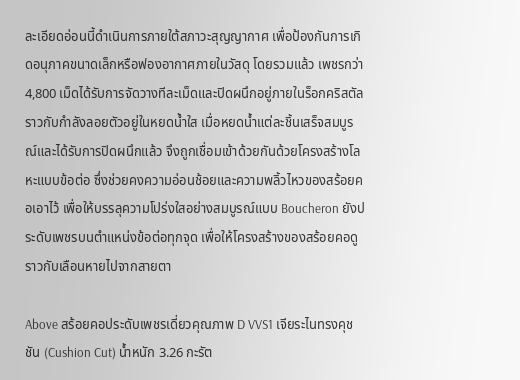ละเอียดอ่อนนี้ดำเนินการภายใต้สภาวะสุญญากาศ เพื่อป้องกันการเกิดอนุภาคขนาดเล็กหรือฟองอากาศภายในวัสดุ โดยรวมแล้ว เพชรกว่า 4,800 เม็ดได้รับการจัดวางทีละเม็ดและปิดผนึกอยู่ภายในร็อกคริสตัล ราวกับกำลังลอยตัวอยู่ในหยดน้ำใส เมื่อหยดน้ำแต่ละชิ้นเสร็จสมบูรณ์และได้รับการปิดผนึกแล้ว จึงถูกเชื่อมเข้าด้วยกันด้วยโครงสร้างโลหะแบบข้อต่อ ซึ่งช่วยคงความอ่อนช้อยและความพลิ้วไหวของสร้อยคอเอาไว้ เพื่อให้บรรลุความโปร่งใสอย่างสมบูรณ์แบบ Boucheron ยังประดับเพชรบนตำแหน่งข้อต่อทุกจุด เพื่อให้โครงสร้างของสร้อยคอดูราวกับเลือนหายไปจากสายตา

Above สร้อยคอประดับเพชรเดี่ยวคุณภาพ D VVS1 เจียระไนทรงคุชชัน (Cushion Cut) น้ำหนัก 3.26 กะรัต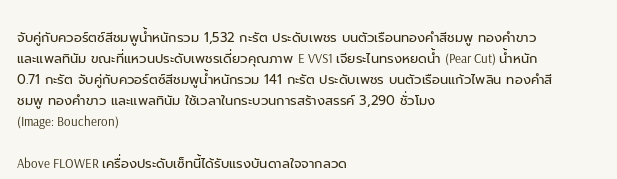จับคู่กับควอร์ตซ์สีชมพูน้ำหนักรวม 1,532 กะรัต ประดับเพชร บนตัวเรือนทองคำสีชมพู ทองคำขาว และแพลทินัม ขณะที่แหวนประดับเพชรเดี่ยวคุณภาพ E VVS1 เจียระไนทรงหยดน้ำ (Pear Cut) น้ำหนัก 0.71 กะรัต จับคู่กับควอร์ตซ์สีชมพูน้ำหนักรวม 141 กะรัต ประดับเพชร บนตัวเรือนแก้วไพลิน ทองคำสีชมพู ทองคำขาว และแพลทินัม ใช้เวลาในกระบวนการสร้างสรรค์ 3,290 ชั่วโมง
(Image: Boucheron)

Above FLOWER เครื่องประดับเซ็ทนี้ได้รับแรงบันดาลใจจากลวด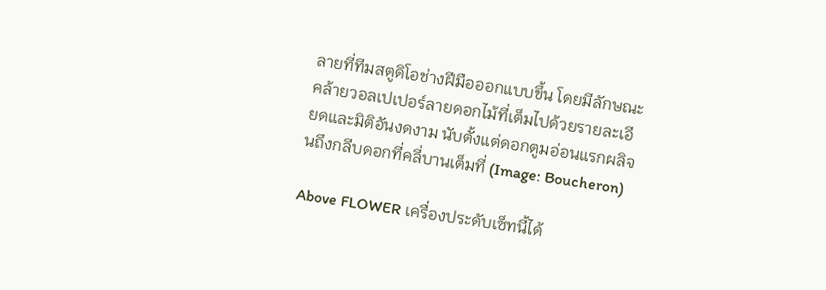ลายที่ทีมสตูดิโอช่างฝีมือออกแบบขึ้น โดยมีลักษณะคล้ายวอลเปเปอร์ลายดอกไม้ที่เต็มไปด้วยรายละเอียดและมิติอันงดงาม นับตั้งแต่ดอกตูมอ่อนแรกผลิจนถึงกลีบดอกที่คลี่บานเต็มที่ (Image: Boucheron)

Above FLOWER เครื่องประดับเซ็ทนี้ได้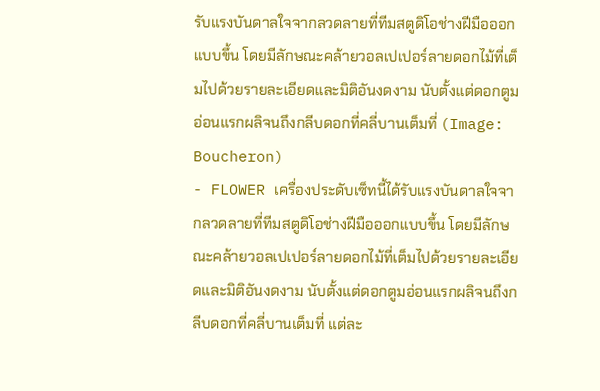รับแรงบันดาลใจจากลวดลายที่ทีมสตูดิโอช่างฝีมือออกแบบขึ้น โดยมีลักษณะคล้ายวอลเปเปอร์ลายดอกไม้ที่เต็มไปด้วยรายละเอียดและมิติอันงดงาม นับตั้งแต่ดอกตูมอ่อนแรกผลิจนถึงกลีบดอกที่คลี่บานเต็มที่ (Image: Boucheron)
- FLOWER เครื่องประดับเซ็ทนี้ได้รับแรงบันดาลใจจากลวดลายที่ทีมสตูดิโอช่างฝีมือออกแบบขึ้น โดยมีลักษณะคล้ายวอลเปเปอร์ลายดอกไม้ที่เต็มไปด้วยรายละเอียดและมิติอันงดงาม นับตั้งแต่ดอกตูมอ่อนแรกผลิจนถึงกลีบดอกที่คลี่บานเต็มที่ แต่ละ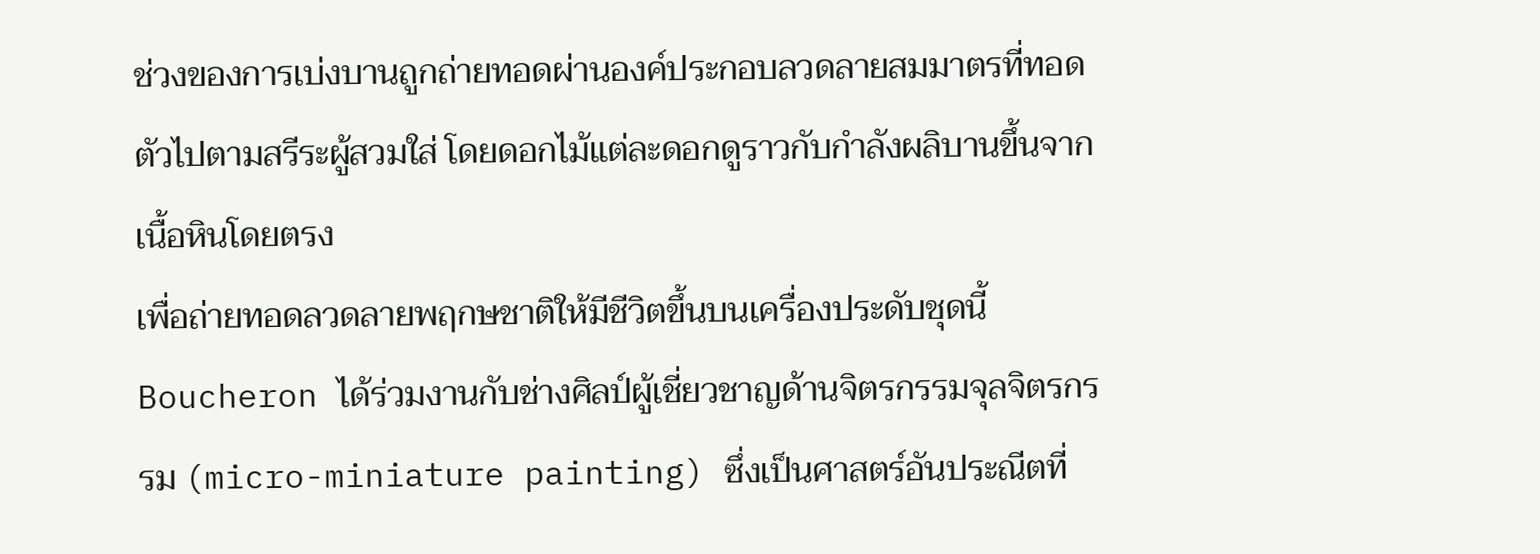ช่วงของการเบ่งบานถูกถ่ายทอดผ่านองค์ประกอบลวดลายสมมาตรที่ทอดตัวไปตามสรีระผู้สวมใส่ โดยดอกไม้แต่ละดอกดูราวกับกำลังผลิบานขึ้นจากเนื้อหินโดยตรง
เพื่อถ่ายทอดลวดลายพฤกษชาติให้มีชีวิตขึ้นบนเครื่องประดับชุดนี้ Boucheron ได้ร่วมงานกับช่างศิลป์ผู้เชี่ยวชาญด้านจิตรกรรมจุลจิตรกรรม (micro-miniature painting) ซึ่งเป็นศาสตร์อันประณีตที่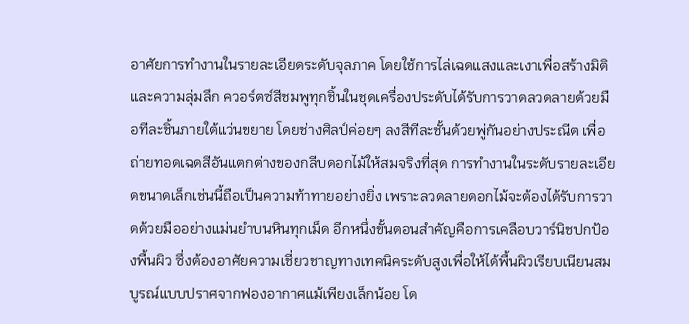อาศัยการทำงานในรายละเอียดระดับจุลภาค โดยใช้การไล่เฉดแสงและเงาเพื่อสร้างมิติและความลุ่มลึก ควอร์ตซ์สีชมพูทุกชิ้นในชุดเครื่องประดับได้รับการวาดลวดลายด้วยมือทีละชิ้นภายใต้แว่นขยาย โดยช่างศิลป์ค่อยๆ ลงสีทีละชั้นด้วยพู่กันอย่างประณีต เพื่อถ่ายทอดเฉดสีอันแตกต่างของกลีบดอกไม้ให้สมจริงที่สุด การทำงานในระดับรายละเอียดขนาดเล็กเช่นนี้ถือเป็นความท้าทายอย่างยิ่ง เพราะลวดลายดอกไม้จะต้องได้รับการวาดด้วยมืออย่างแม่นยำบนหินทุกเม็ด อีกหนึ่งขั้นตอนสำคัญคือการเคลือบวาร์นิชปกป้องพื้นผิว ซึ่งต้องอาศัยความเชี่ยวชาญทางเทคนิคระดับสูงเพื่อให้ได้พื้นผิวเรียบเนียนสมบูรณ์แบบปราศจากฟองอากาศแม้เพียงเล็กน้อย โด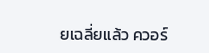ยเฉลี่ยแล้ว ควอร์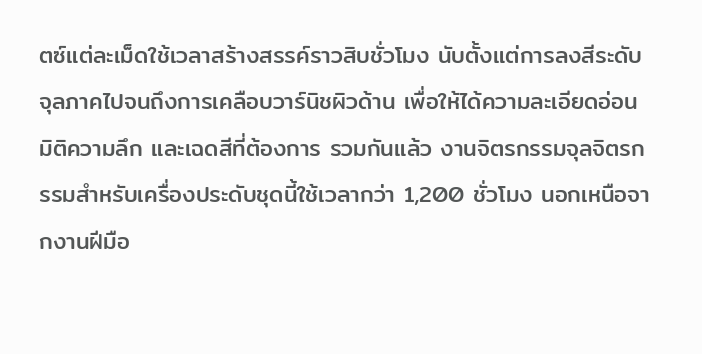ตซ์แต่ละเม็ดใช้เวลาสร้างสรรค์ราวสิบชั่วโมง นับตั้งแต่การลงสีระดับจุลภาคไปจนถึงการเคลือบวาร์นิชผิวด้าน เพื่อให้ได้ความละเอียดอ่อน มิติความลึก และเฉดสีที่ต้องการ รวมกันแล้ว งานจิตรกรรมจุลจิตรกรรมสำหรับเครื่องประดับชุดนี้ใช้เวลากว่า 1,200 ชั่วโมง นอกเหนือจากงานฝีมือ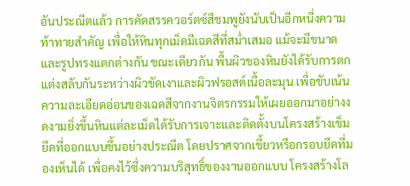อันประณีตแล้ว การคัดสรรควอร์ตซ์สีชมพูยังนับเป็นอีกหนึ่งความท้าทายสำคัญ เพื่อให้หินทุกเม็ดมีเฉดสีที่สม่ำเสมอ แม้จะมีขนาดและรูปทรงแตกต่างกัน ขณะเดียวกัน พื้นผิวของหินยังได้รับการตกแต่งสลับกันระหว่างผิวขัดเงาและผิวฟรอสต์เนื้อละมุน เพื่อขับเน้นความละเอียดอ่อนของเฉดสีจากงานจิตรกรรมให้เผยออกมาอย่างงดงามยิ่งขึ้นหินแต่ละเม็ดได้รับการเจาะและติดตั้งบนโครงสร้างเข็มยึดที่ออกแบบขึ้นอย่างประณีต โดยปราศจากเขี้ยวหรือกรอบยึดที่มองเห็นได้ เพื่อคงไว้ซึ่งความบริสุทธิ์ของงานออกแบบ โครงสร้างโล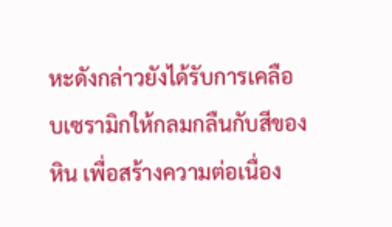หะดังกล่าวยังได้รับการเคลือบเซรามิกให้กลมกลืนกับสีของหิน เพื่อสร้างความต่อเนื่อง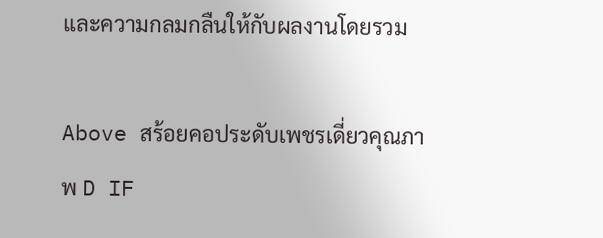และความกลมกลืนให้กับผลงานโดยรวม

Above สร้อยคอประดับเพชรเดี่ยวคุณภาพ D IF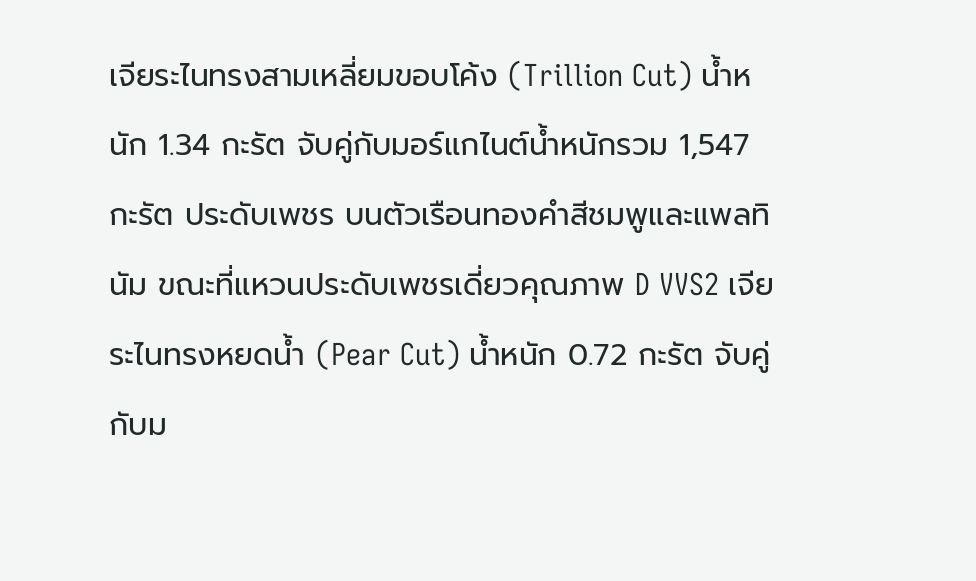เจียระไนทรงสามเหลี่ยมขอบโค้ง (Trillion Cut) น้ำหนัก 1.34 กะรัต จับคู่กับมอร์แกไนต์น้ำหนักรวม 1,547 กะรัต ประดับเพชร บนตัวเรือนทองคำสีชมพูและแพลทินัม ขณะที่แหวนประดับเพชรเดี่ยวคุณภาพ D VVS2 เจียระไนทรงหยดน้ำ (Pear Cut) น้ำหนัก 0.72 กะรัต จับคู่กับม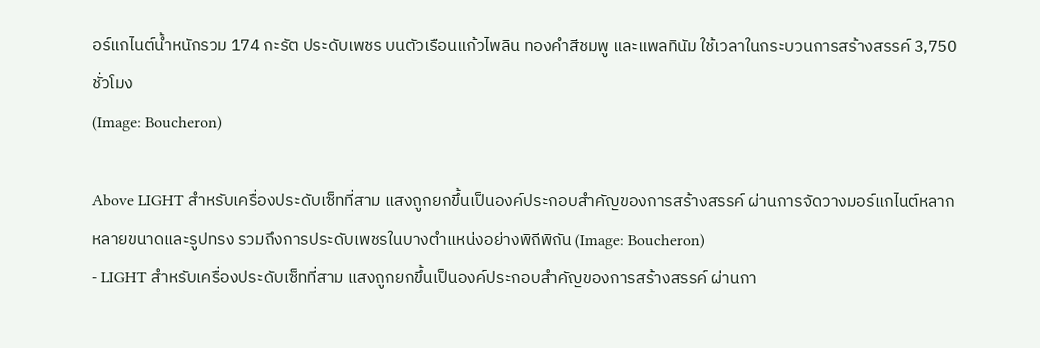อร์แกไนต์น้ำหนักรวม 174 กะรัต ประดับเพชร บนตัวเรือนแก้วไพลิน ทองคำสีชมพู และแพลทินัม ใช้เวลาในกระบวนการสร้างสรรค์ 3,750 ชั่วโมง
(Image: Boucheron)

Above LIGHT สำหรับเครื่องประดับเซ็ทที่สาม แสงถูกยกขึ้นเป็นองค์ประกอบสำคัญของการสร้างสรรค์ ผ่านการจัดวางมอร์แกไนต์หลากหลายขนาดและรูปทรง รวมถึงการประดับเพชรในบางตำแหน่งอย่างพิถีพิถัน (Image: Boucheron)
- LIGHT สำหรับเครื่องประดับเซ็ทที่สาม แสงถูกยกขึ้นเป็นองค์ประกอบสำคัญของการสร้างสรรค์ ผ่านกา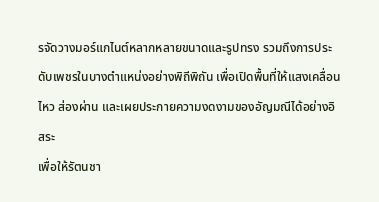รจัดวางมอร์แกไนต์หลากหลายขนาดและรูปทรง รวมถึงการประดับเพชรในบางตำแหน่งอย่างพิถีพิถัน เพื่อเปิดพื้นที่ให้แสงเคลื่อนไหว ส่องผ่าน และเผยประกายความงดงามของอัญมณีได้อย่างอิสระ
เพื่อให้รัตนชา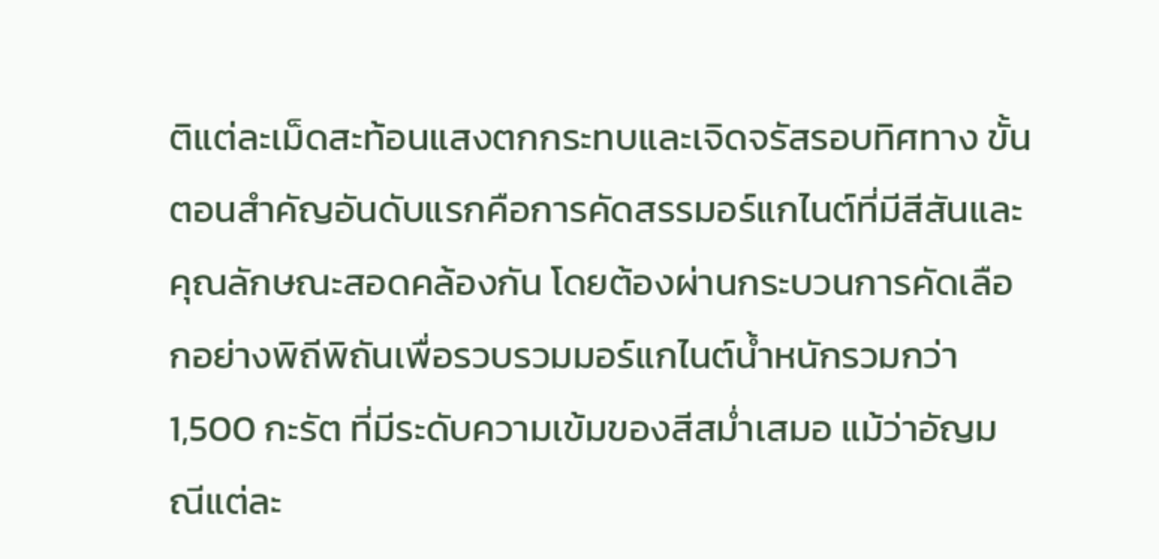ติแต่ละเม็ดสะท้อนแสงตกกระทบและเจิดจรัสรอบทิศทาง ขั้นตอนสำคัญอันดับแรกคือการคัดสรรมอร์แกไนต์ที่มีสีสันและคุณลักษณะสอดคล้องกัน โดยต้องผ่านกระบวนการคัดเลือกอย่างพิถีพิถันเพื่อรวบรวมมอร์แกไนต์น้ำหนักรวมกว่า 1,500 กะรัต ที่มีระดับความเข้มของสีสม่ำเสมอ แม้ว่าอัญมณีแต่ละ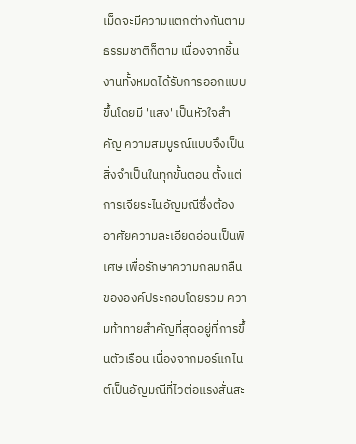เม็ดจะมีความแตกต่างกันตามธรรมชาติก็ตาม เนื่องจากชิ้นงานทั้งหมดได้รับการออกแบบขึ้นโดยมี 'แสง' เป็นหัวใจสำคัญ ความสมบูรณ์แบบจึงเป็นสิ่งจำเป็นในทุกขั้นตอน ตั้งแต่การเจียระไนอัญมณีซึ่งต้องอาศัยความละเอียดอ่อนเป็นพิเศษ เพื่อรักษาความกลมกลืนขององค์ประกอบโดยรวม ความท้าทายสำคัญที่สุดอยู่ที่การขึ้นตัวเรือน เนื่องจากมอร์แกไนต์เป็นอัญมณีที่ไวต่อแรงสั่นสะ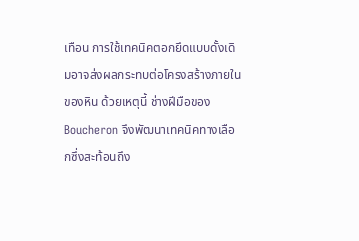เทือน การใช้เทคนิคตอกยึดแบบดั้งเดิมอาจส่งผลกระทบต่อโครงสร้างภายในของหิน ด้วยเหตุนี้ ช่างฝีมือของ Boucheron จึงพัฒนาเทคนิคทางเลือกซึ่งสะท้อนถึง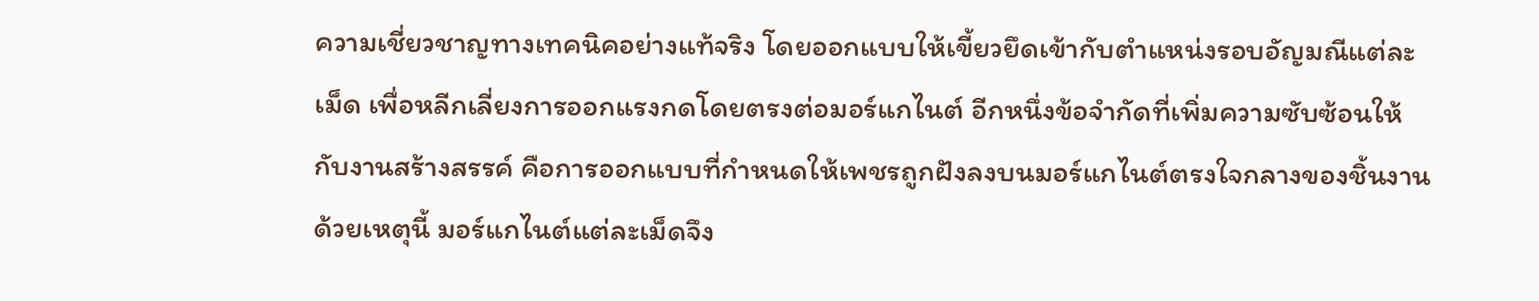ความเชี่ยวชาญทางเทคนิคอย่างแท้จริง โดยออกแบบให้เขี้ยวยึดเข้ากับตำแหน่งรอบอัญมณีแต่ละเม็ด เพื่อหลีกเลี่ยงการออกแรงกดโดยตรงต่อมอร์แกไนต์ อีกหนึ่งข้อจำกัดที่เพิ่มความซับซ้อนให้กับงานสร้างสรรค์ คือการออกแบบที่กำหนดให้เพชรถูกฝังลงบนมอร์แกไนต์ตรงใจกลางของชิ้นงาน ด้วยเหตุนี้ มอร์แกไนต์แต่ละเม็ดจึง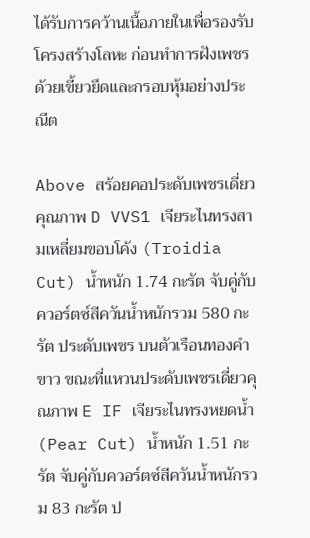ได้รับการคว้านเนื้อภายในเพื่อรองรับโครงสร้างโลหะ ก่อนทำการฝังเพชรด้วยเขี้ยวยึดและกรอบหุ้มอย่างประณีต

Above สร้อยคอประดับเพชรเดี่ยวคุณภาพ D VVS1 เจียระไนทรงสามเหลี่ยมขอบโค้ง (Troidia Cut) น้ำหนัก 1.74 กะรัต จับคู่กับควอร์ตซ์สีควันน้ำหนักรวม 580 กะรัต ประดับเพชร บนตัวเรือนทองคำขาว ขณะที่แหวนประดับเพชรเดี่ยวคุณภาพ E IF เจียระไนทรงหยดน้ำ (Pear Cut) น้ำหนัก 1.51 กะรัต จับคู่กับควอร์ตซ์สีควันน้ำหนักรวม 83 กะรัต ป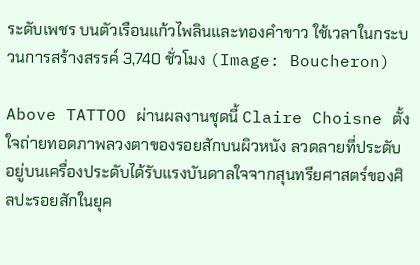ระดับเพชร บนตัวเรือนแก้วไพลินและทองคำขาว ใช้เวลาในกระบวนการสร้างสรรค์ 3,740 ชั่วโมง (Image: Boucheron)

Above TATTOO ผ่านผลงานชุดนี้ Claire Choisne ตั้งใจถ่ายทอดภาพลวงตาของรอยสักบนผิวหนัง ลวดลายที่ประดับอยู่บนเครื่องประดับได้รับแรงบันดาลใจจากสุนทรียศาสตร์ของศิลปะรอยสักในยุค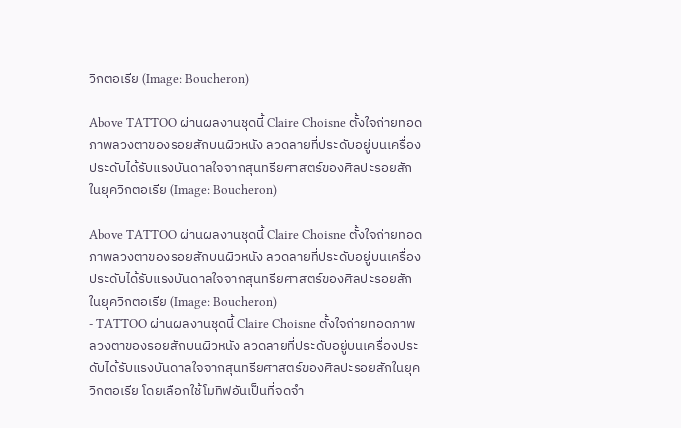วิกตอเรีย (Image: Boucheron)

Above TATTOO ผ่านผลงานชุดนี้ Claire Choisne ตั้งใจถ่ายทอดภาพลวงตาของรอยสักบนผิวหนัง ลวดลายที่ประดับอยู่บนเครื่องประดับได้รับแรงบันดาลใจจากสุนทรียศาสตร์ของศิลปะรอยสักในยุควิกตอเรีย (Image: Boucheron)

Above TATTOO ผ่านผลงานชุดนี้ Claire Choisne ตั้งใจถ่ายทอดภาพลวงตาของรอยสักบนผิวหนัง ลวดลายที่ประดับอยู่บนเครื่องประดับได้รับแรงบันดาลใจจากสุนทรียศาสตร์ของศิลปะรอยสักในยุควิกตอเรีย (Image: Boucheron)
- TATTOO ผ่านผลงานชุดนี้ Claire Choisne ตั้งใจถ่ายทอดภาพลวงตาของรอยสักบนผิวหนัง ลวดลายที่ประดับอยู่บนเครื่องประดับได้รับแรงบันดาลใจจากสุนทรียศาสตร์ของศิลปะรอยสักในยุควิกตอเรีย โดยเลือกใช้โมทิฟอันเป็นที่จดจำ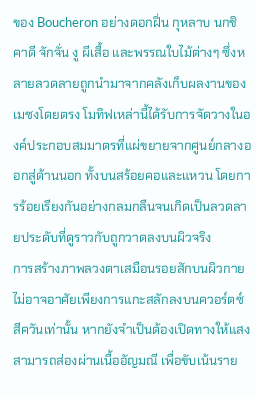ของ Boucheron อย่างดอกฝิ่น กุหลาบ นกชิคาดี จักจั่น งู ผีเสื้อ และพรรณใบไม้ต่างๆ ซึ่งหลายลวดลายถูกนำมาจากคลังเก็บผลงานของเมซงโดยตรง โมทิฟเหล่านี้ได้รับการจัดวางในองค์ประกอบสมมาตรที่แผ่ขยายจากศูนย์กลางออกสู่ด้านนอก ทั้งบนสร้อยคอและแหวน โดยการร้อยเรียงกันอย่างกลมกลืนจนเกิดเป็นลวดลายประดับที่ดูราวกับถูกวาดลงบนผิวจริง
การสร้างภาพลวงตาเสมือนรอยสักบนผิวกายไม่อาจอาศัยเพียงการแกะสลักลงบนควอร์ตซ์สีควันเท่านั้น หากยังจำเป็นต้องเปิดทางให้แสงสามารถส่องผ่านเนื้ออัญมณี เพื่อขับเน้นราย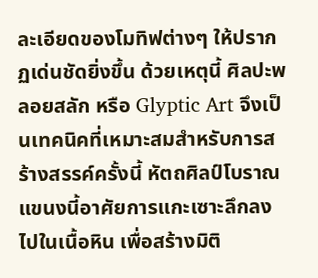ละเอียดของโมทิฟต่างๆ ให้ปรากฏเด่นชัดยิ่งขึ้น ด้วยเหตุนี้ ศิลปะพลอยสลัก หรือ Glyptic Art จึงเป็นเทคนิคที่เหมาะสมสำหรับการสร้างสรรค์ครั้งนี้ หัตถศิลป์โบราณแขนงนี้อาศัยการแกะเซาะลึกลงไปในเนื้อหิน เพื่อสร้างมิติ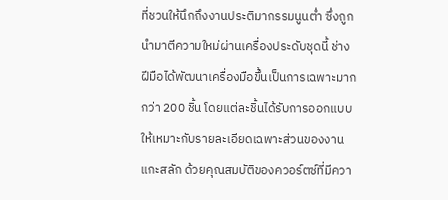ที่ชวนให้นึกถึงงานประติมากรรมนูนต่ำ ซึ่งถูกนำมาตีความใหม่ผ่านเครื่องประดับชุดนี้ ช่างฝีมือได้พัฒนาเครื่องมือขึ้นเป็นการเฉพาะมากกว่า 200 ชิ้น โดยแต่ละชิ้นได้รับการออกแบบให้เหมาะกับรายละเอียดเฉพาะส่วนของงานแกะสลัก ด้วยคุณสมบัติของควอร์ตซ์ที่มีควา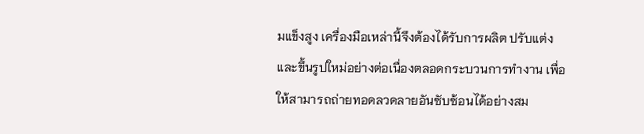มแข็งสูง เครื่องมือเหล่านี้จึงต้องได้รับการผลิต ปรับแต่ง และขึ้นรูปใหม่อย่างต่อเนื่องตลอดกระบวนการทำงาน เพื่อให้สามารถถ่ายทอดลวดลายอันซับซ้อนได้อย่างสม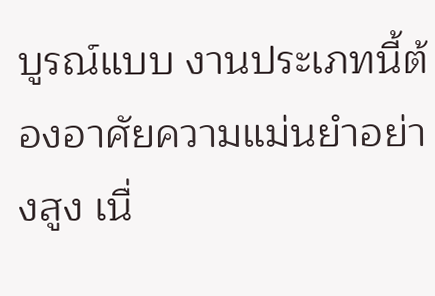บูรณ์แบบ งานประเภทนี้ต้องอาศัยความแม่นยำอย่างสูง เนื่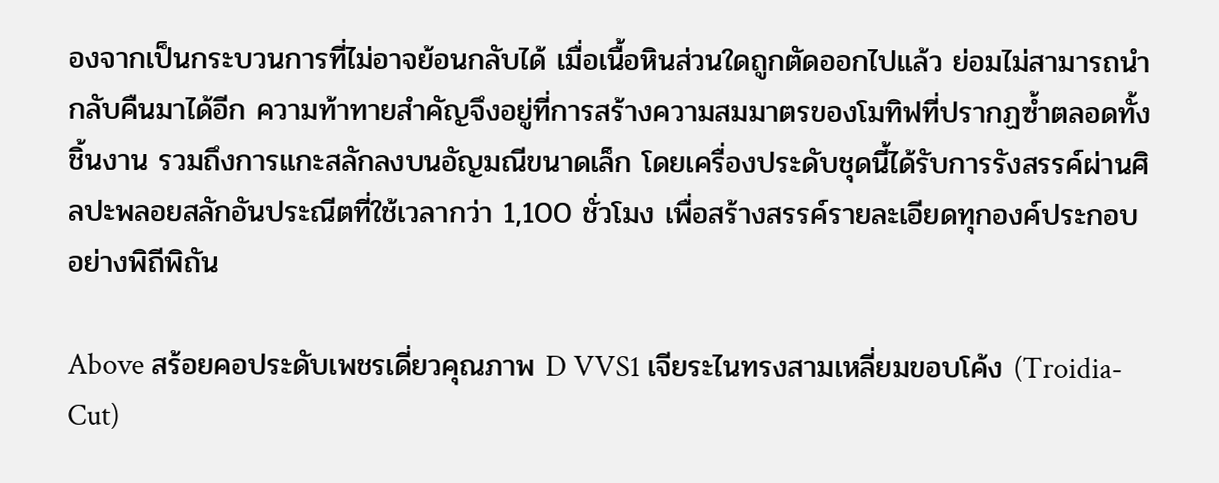องจากเป็นกระบวนการที่ไม่อาจย้อนกลับได้ เมื่อเนื้อหินส่วนใดถูกตัดออกไปแล้ว ย่อมไม่สามารถนำกลับคืนมาได้อีก ความท้าทายสำคัญจึงอยู่ที่การสร้างความสมมาตรของโมทิฟที่ปรากฏซ้ำตลอดทั้งชิ้นงาน รวมถึงการแกะสลักลงบนอัญมณีขนาดเล็ก โดยเครื่องประดับชุดนี้ได้รับการรังสรรค์ผ่านศิลปะพลอยสลักอันประณีตที่ใช้เวลากว่า 1,100 ชั่วโมง เพื่อสร้างสรรค์รายละเอียดทุกองค์ประกอบอย่างพิถีพิถัน

Above สร้อยคอประดับเพชรเดี่ยวคุณภาพ D VVS1 เจียระไนทรงสามเหลี่ยมขอบโค้ง (Troidia-Cut)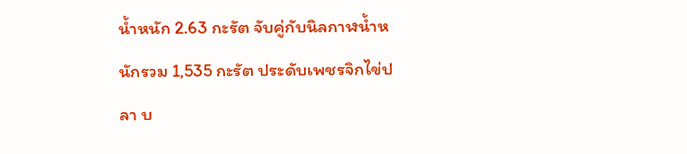น้ำหนัก 2.63 กะรัต จับคู่กับนิลกาฬน้ำหนักรวม 1,535 กะรัต ประดับเพชรจิกไข่ปลา บ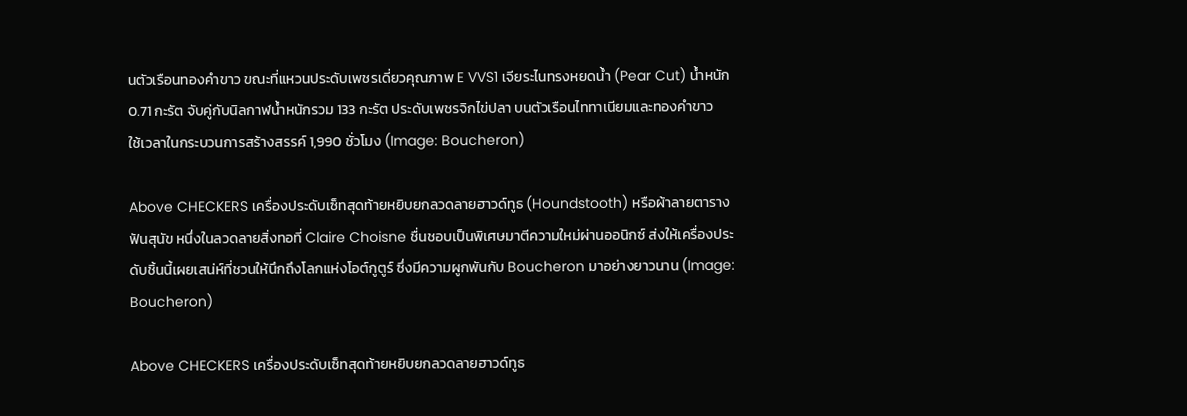นตัวเรือนทองคำขาว ขณะที่แหวนประดับเพชรเดี่ยวคุณภาพ E VVS1 เจียระไนทรงหยดน้ำ (Pear Cut) น้ำหนัก 0.71 กะรัต จับคู่กับนิลกาฬน้ำหนักรวม 133 กะรัต ประดับเพชรจิกไข่ปลา บนตัวเรือนไททาเนียมและทองคำขาว
ใช้เวลาในกระบวนการสร้างสรรค์ 1,990 ชั่วโมง (Image: Boucheron)

Above CHECKERS เครื่องประดับเซ็ทสุดท้ายหยิบยกลวดลายฮาวด์ทูธ (Houndstooth) หรือผ้าลายตารางฟันสุนัข หนึ่งในลวดลายสิ่งทอที่ Claire Choisne ชื่นชอบเป็นพิเศษมาตีความใหม่ผ่านออนิกซ์ ส่งให้เครื่องประดับชิ้นนี้เผยเสน่ห์ที่ชวนให้นึกถึงโลกแห่งโอต์กูตูร์ ซึ่งมีความผูกพันกับ Boucheron มาอย่างยาวนาน (Image: Boucheron)

Above CHECKERS เครื่องประดับเซ็ทสุดท้ายหยิบยกลวดลายฮาวด์ทูธ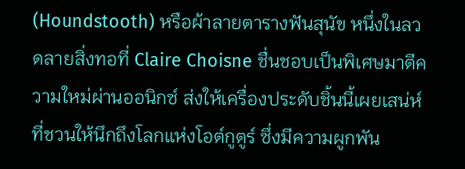(Houndstooth) หรือผ้าลายตารางฟันสุนัข หนึ่งในลวดลายสิ่งทอที่ Claire Choisne ชื่นชอบเป็นพิเศษมาตีความใหม่ผ่านออนิกซ์ ส่งให้เครื่องประดับชิ้นนี้เผยเสน่ห์ที่ชวนให้นึกถึงโลกแห่งโอต์กูตูร์ ซึ่งมีความผูกพัน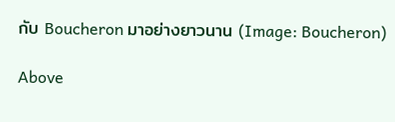กับ Boucheron มาอย่างยาวนาน (Image: Boucheron)

Above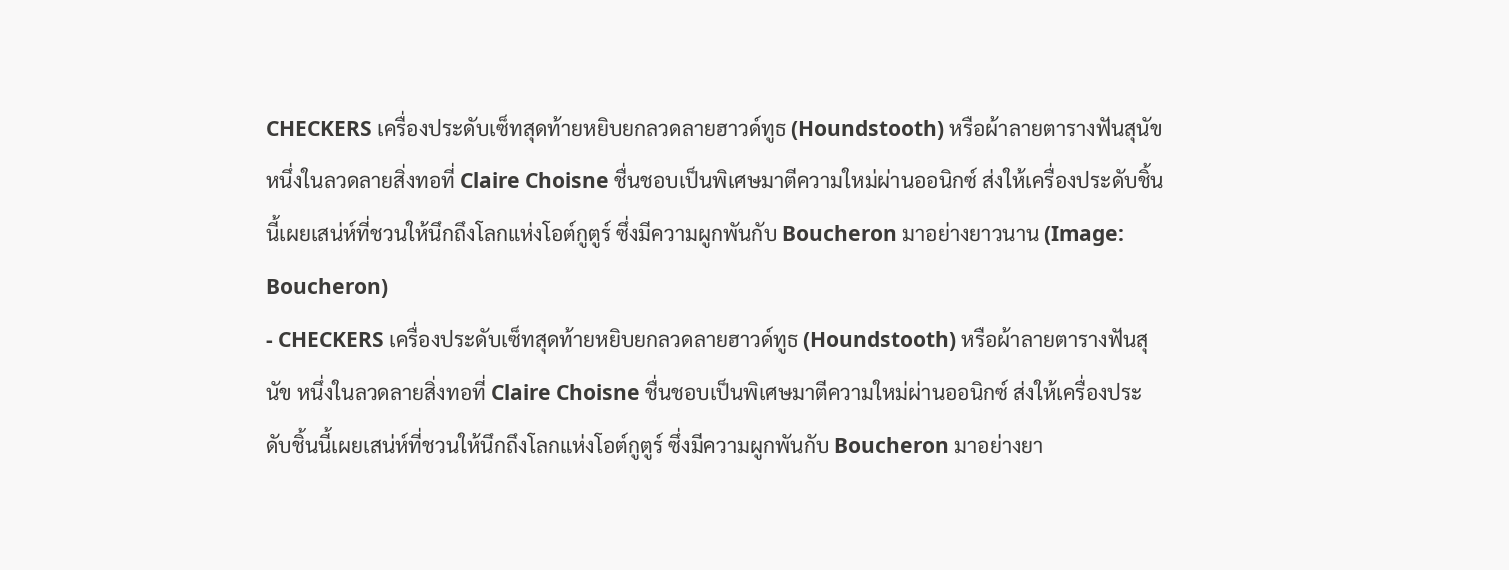CHECKERS เครื่องประดับเซ็ทสุดท้ายหยิบยกลวดลายฮาวด์ทูธ (Houndstooth) หรือผ้าลายตารางฟันสุนัข หนึ่งในลวดลายสิ่งทอที่ Claire Choisne ชื่นชอบเป็นพิเศษมาตีความใหม่ผ่านออนิกซ์ ส่งให้เครื่องประดับชิ้นนี้เผยเสน่ห์ที่ชวนให้นึกถึงโลกแห่งโอต์กูตูร์ ซึ่งมีความผูกพันกับ Boucheron มาอย่างยาวนาน (Image: Boucheron)
- CHECKERS เครื่องประดับเซ็ทสุดท้ายหยิบยกลวดลายฮาวด์ทูธ (Houndstooth) หรือผ้าลายตารางฟันสุนัข หนึ่งในลวดลายสิ่งทอที่ Claire Choisne ชื่นชอบเป็นพิเศษมาตีความใหม่ผ่านออนิกซ์ ส่งให้เครื่องประดับชิ้นนี้เผยเสน่ห์ที่ชวนให้นึกถึงโลกแห่งโอต์กูตูร์ ซึ่งมีความผูกพันกับ Boucheron มาอย่างยา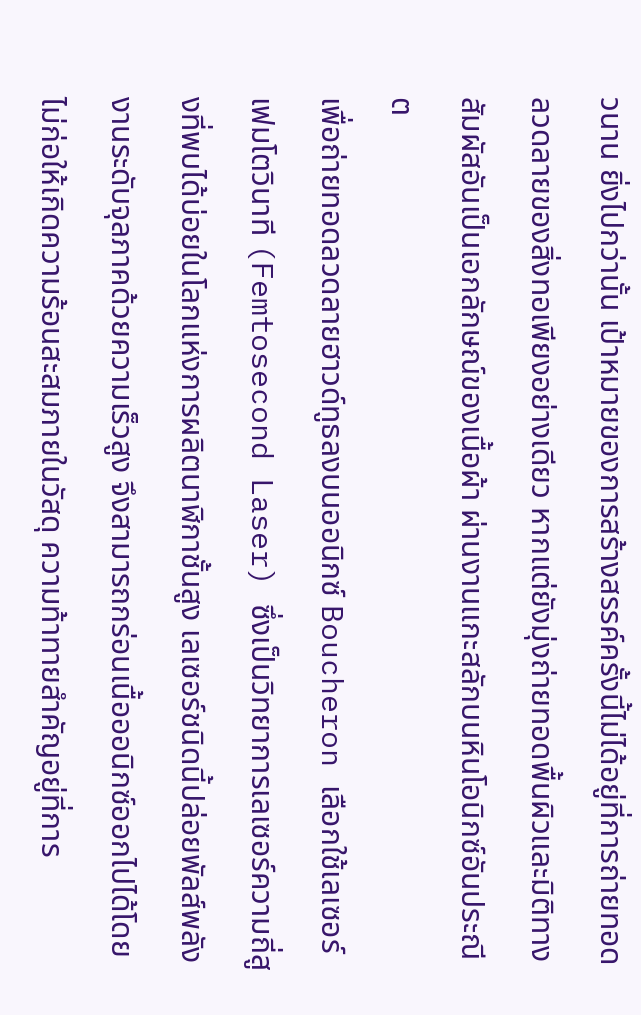วนาน ยิ่งไปกว่านั้น เป้าหมายของการสร้างสรรค์ครั้งนี้ไม่ได้อยู่ที่การถ่ายทอดลวดลายของสิ่งทอเพียงอย่างเดียว หากแต่ยังมุ่งถ่ายทอดพื้นผิวและมิติทางสัมผัสอันเป็นเอกลักษณ์ของเนื้อผ้า ผ่านงานแกะสลักบนหินโอนิกซ์อันประณีต
เพื่อถ่ายทอดลวดลายฮาวด์ทูธลงบนออนิกซ์ Boucheron เลือกใช้เลเซอร์เฟมโตวินาที (Femtosecond Laser) ซึ่งเป็นวิทยาการเลเซอร์ความถี่สูงที่พบได้บ่อยในโลกแห่งการผลิตนาฬิกาชั้นสูง เลเซอร์ชนิดนี้ปล่อยพัลส์พลังงานระดับจุลภาคด้วยความเร็วสูง จึงสามารถกร่อนเนื้อออนิกซ์ออกไปได้โดยไม่ก่อให้เกิดความร้อนสะสมภายในวัสดุ ความท้าทายสำคัญอยู่ที่การ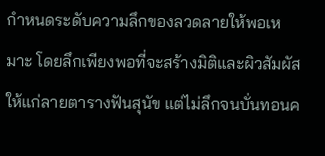กำหนดระดับความลึกของลวดลายให้พอเหมาะ โดยลึกเพียงพอที่จะสร้างมิติและผิวสัมผัสให้แก่ลายตารางฟันสุนัข แต่ไม่ลึกจนบั่นทอนค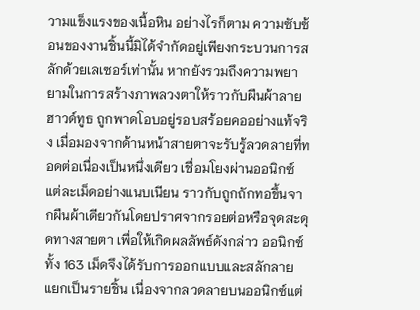วามแข็งแรงของเนื้อหิน อย่างไรก็ตาม ความซับซ้อนของงานชิ้นนี้มิได้จำกัดอยู่เพียงกระบวนการสลักด้วยเลเซอร์เท่านั้น หากยังรวมถึงความพยายามในการสร้างภาพลวงตาให้ราวกับผืนผ้าลายฮาวด์ทูธ ถูกพาดโอบอยู่รอบสร้อยคออย่างแท้จริง เมื่อมองจากด้านหน้าสายตาจะรับรู้ลวดลายที่ทอดต่อเนื่องเป็นหนึ่งเดียว เชื่อมโยงผ่านออนิกซ์แต่ละเม็ดอย่างแนบเนียน ราวกับถูกถักทอขึ้นจากผืนผ้าเดียวกันโดยปราศจากรอยต่อหรือจุดสะดุดทางสายตา เพื่อให้เกิดผลลัพธ์ดังกล่าว ออนิกซ์ทั้ง 163 เม็ดจึงได้รับการออกแบบและสลักลายแยกเป็นรายชิ้น เนื่องจากลวดลายบนออนิกซ์แต่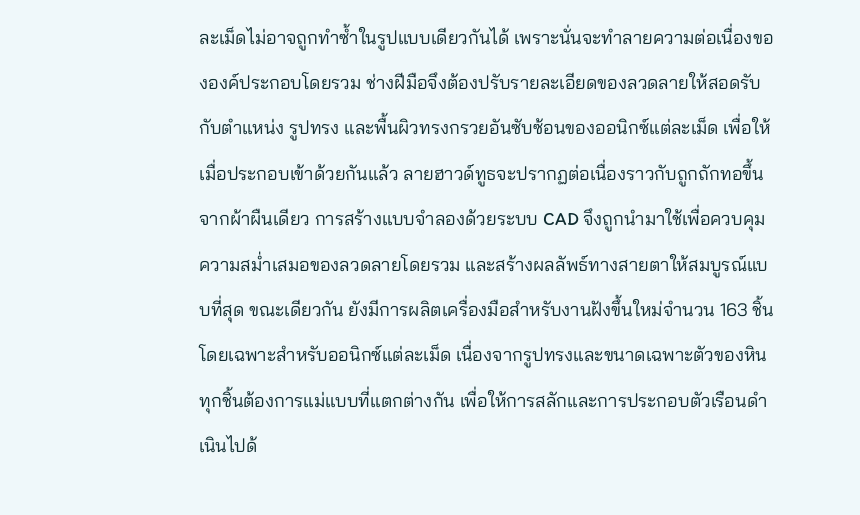ละเม็ดไม่อาจถูกทำซ้ำในรูปแบบเดียวกันได้ เพราะนั่นจะทำลายความต่อเนื่องขององค์ประกอบโดยรวม ช่างฝีมือจึงต้องปรับรายละเอียดของลวดลายให้สอดรับกับตำแหน่ง รูปทรง และพื้นผิวทรงกรวยอันซับซ้อนของออนิกซ์แต่ละเม็ด เพื่อให้เมื่อประกอบเข้าด้วยกันแล้ว ลายฮาวด์ทูธจะปรากฏต่อเนื่องราวกับถูกถักทอขึ้นจากผ้าผืนเดียว การสร้างแบบจำลองด้วยระบบ CAD จึงถูกนำมาใช้เพื่อควบคุมความสม่ำเสมอของลวดลายโดยรวม และสร้างผลลัพธ์ทางสายตาให้สมบูรณ์แบบที่สุด ขณะเดียวกัน ยังมีการผลิตเครื่องมือสำหรับงานฝังขึ้นใหม่จำนวน 163 ชิ้น โดยเฉพาะสำหรับออนิกซ์แต่ละเม็ด เนื่องจากรูปทรงและขนาดเฉพาะตัวของหินทุกชิ้นต้องการแม่แบบที่แตกต่างกัน เพื่อให้การสลักและการประกอบตัวเรือนดำเนินไปด้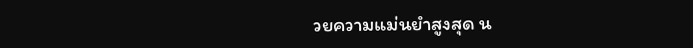วยความแม่นยำสูงสุด น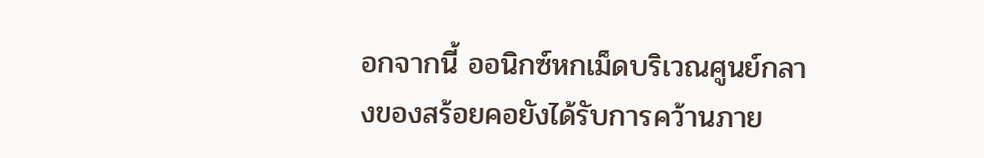อกจากนี้ ออนิกซ์หกเม็ดบริเวณศูนย์กลางของสร้อยคอยังได้รับการคว้านภาย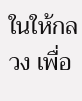ในให้กลวง เพื่อ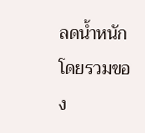ลดน้ำหนักโดยรวมของ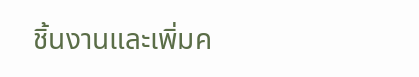ชิ้นงานและเพิ่มค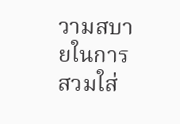วามสบายในการสวมใส่